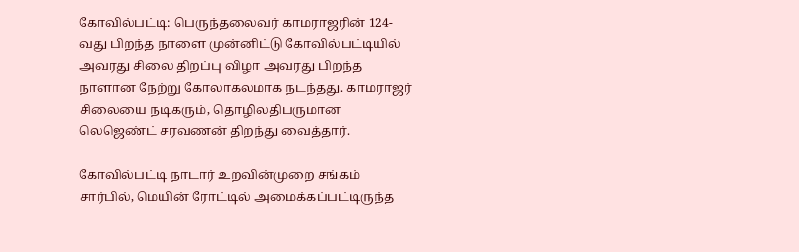கோவில்பட்டி: பெருந்தலைவர் காமராஜரின் 124-வது பிறந்த நாளை முன்னிட்டு கோவில்பட்டியில் அவரது சிலை திறப்பு விழா அவரது பிறந்த நாளான நேற்று கோலாகலமாக நடந்தது. காமராஜர் சிலையை நடிகரும், தொழிலதிபருமான லெஜெண்ட் சரவணன் திறந்து வைத்தார்.

கோவில்பட்டி நாடார் உறவின்முறை சங்கம் சார்பில், மெயின் ரோட்டில் அமைக்கப்பட்டிருந்த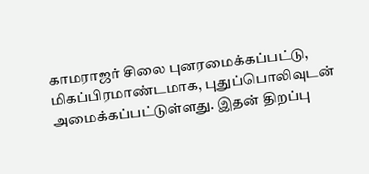காமராஜர் சிலை புனரமைக்கப்பட்டு, மிகப்பிரமாண்டமாக, புதுப்பொலிவுடன் அமைக்கப்பட்டுள்ளது. இதன் திறப்பு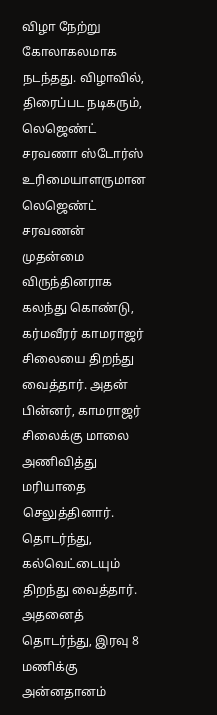விழா நேற்று கோலாகலமாக நடந்தது. விழாவில், திரைப்பட நடிகரும், லெஜெண்ட் சரவணா ஸ்டோர்ஸ் உரிமையாளருமான லெஜெண்ட் சரவணன் முதன்மை விருந்தினராக கலந்து கொண்டு, கர்மவீரர் காமராஜர் சிலையை திறந்து வைத்தார். அதன் பின்னர், காமராஜர் சிலைக்கு மாலை அணிவித்து மரியாதை செலுத்தினார். தொடர்ந்து, கல்வெட்டையும் திறந்து வைத்தார். அதனைத் தொடர்ந்து, இரவு 8 மணிக்கு அன்னதானம்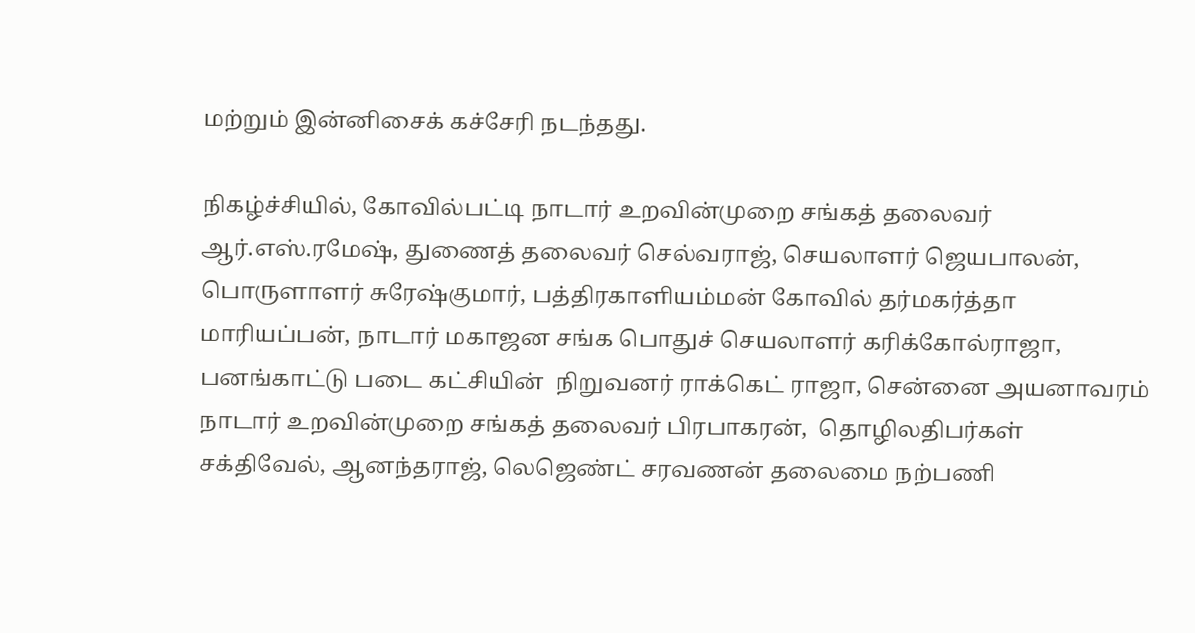மற்றும் இன்னிசைக் கச்சேரி நடந்தது.

நிகழ்ச்சியில், கோவில்பட்டி நாடார் உறவின்முறை சங்கத் தலைவர் ஆர்.எஸ்.ரமேஷ், துணைத் தலைவர் செல்வராஜ், செயலாளர் ஜெயபாலன், பொருளாளர் சுரேஷ்குமார், பத்திரகாளியம்மன் கோவில் தர்மகர்த்தா மாரியப்பன், நாடார் மகாஜன சங்க பொதுச் செயலாளர் கரிக்கோல்ராஜா, பனங்காட்டு படை கட்சியின்  நிறுவனர் ராக்கெட் ராஜா, சென்னை அயனாவரம் நாடார் உறவின்முறை சங்கத் தலைவர் பிரபாகரன்,  தொழிலதிபர்கள் சக்திவேல், ஆனந்தராஜ், லெஜெண்ட் சரவணன் தலைமை நற்பணி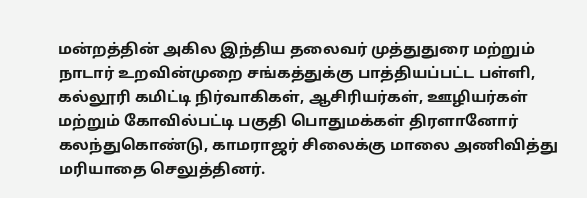மன்றத்தின் அகில இந்திய தலைவர் முத்துதுரை மற்றும் நாடார் உறவின்முறை சங்கத்துக்கு பாத்தியப்பட்ட பள்ளி, கல்லூரி கமிட்டி நிர்வாகிகள், ஆசிரியர்கள், ஊழியர்கள் மற்றும் கோவில்பட்டி பகுதி பொதுமக்கள் திரளானோர் கலந்துகொண்டு, காமராஜர் சிலைக்கு மாலை அணிவித்து மரியாதை செலுத்தினர்.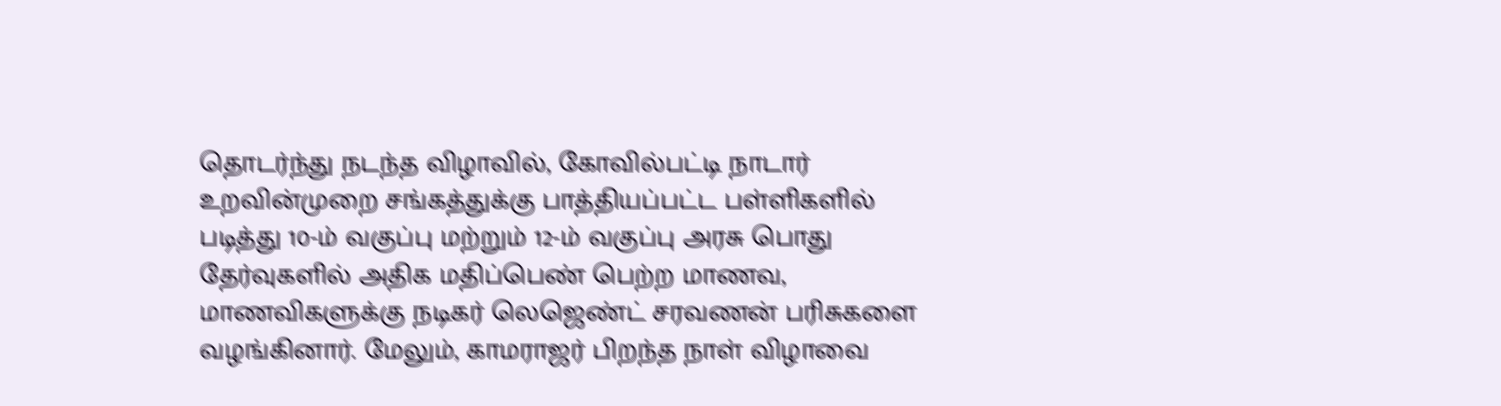தொடர்ந்து நடந்த விழாவில், கோவில்பட்டி நாடார் உறவின்முறை சங்கத்துக்கு பாத்தியப்பட்ட பள்ளிகளில் படித்து 10-ம் வகுப்பு மற்றும் 12-ம் வகுப்பு அரசு பொது தேர்வுகளில் அதிக மதிப்பெண் பெற்ற மாணவ, மாணவிகளுக்கு நடிகர் லெஜெண்ட் சரவணன் பரிசுகளை வழங்கினார். மேலும், காமராஜர் பிறந்த நாள் விழாவை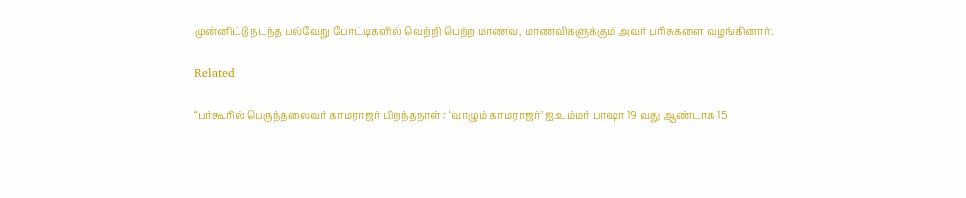முன்னிட்டு நடந்த பல்வேறு போட்டிகளில் வெற்றி பெற்ற மாணவ, மாணவிகளுக்கும் அவர் பரிசுகளை வழங்கினார்.

Related

“பர்கூரில் பெருந்தலைவர் காமராஜர் பிறந்தநாள் : ‘வாழும் காமராஜர்’ ஐ.உம்மர் பாஷா 19 வது ஆண்டாக 15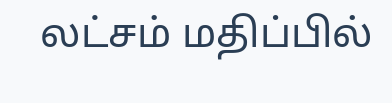லட்சம் மதிப்பில்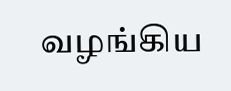வழங்கிய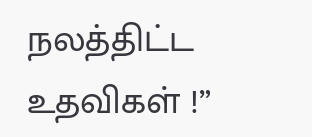நலத்திட்ட உதவிகள் !”